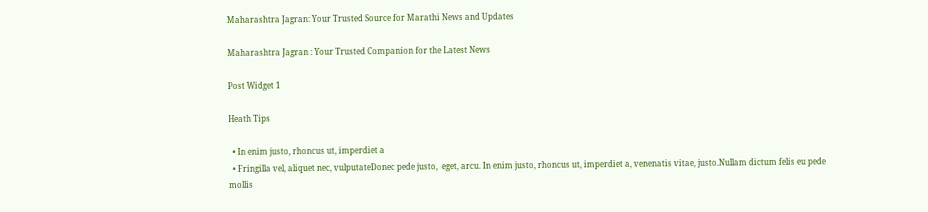Maharashtra Jagran: Your Trusted Source for Marathi News and Updates

Maharashtra Jagran : Your Trusted Companion for the Latest News

Post Widget 1

Heath Tips

  • In enim justo, rhoncus ut, imperdiet a
  • Fringilla vel, aliquet nec, vulputateDonec pede justo,  eget, arcu. In enim justo, rhoncus ut, imperdiet a, venenatis vitae, justo.Nullam dictum felis eu pede mollis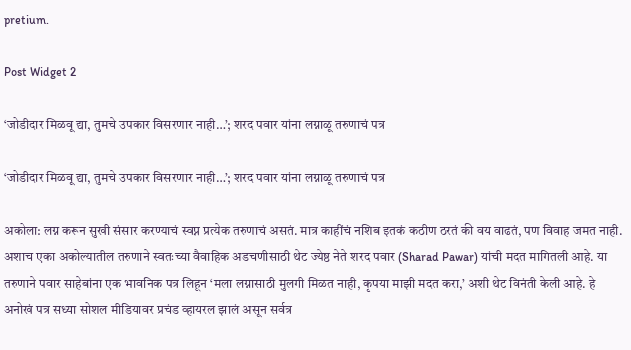pretium.

Post Widget 2

‘जोडीदार मिळवू द्या, तुमचे उपकार विसरणार नाही…’; शरद पवार यांना लग्नाळू तरुणाचं पत्र

‘जोडीदार मिळवू द्या, तुमचे उपकार विसरणार नाही…’; शरद पवार यांना लग्नाळू तरुणाचं पत्र

अकोला: लग्न करून सुखी संसार करण्याचं स्वप्न प्रत्येक तरुणाचं असतं. मात्र काहींचं नशिब इतकं कठीण ठरतं की वय वाढतं, पण विवाह जमत नाही. अशाच एका अकोल्यातील तरुणाने स्वतःच्या वैवाहिक अडचणीसाठी थेट ज्येष्ठ नेते शरद पवार (Sharad Pawar) यांची मदत मागितली आहे. या तरुणाने पवार साहेबांना एक भावनिक पत्र लिहून ‘मला लग्नासाठी मुलगी मिळत नाही, कृपया माझी मदत करा,’ अशी थेट विनंती केली आहे. हे अनोखं पत्र सध्या सोशल मीडियावर प्रचंड व्हायरल झालं असून सर्वत्र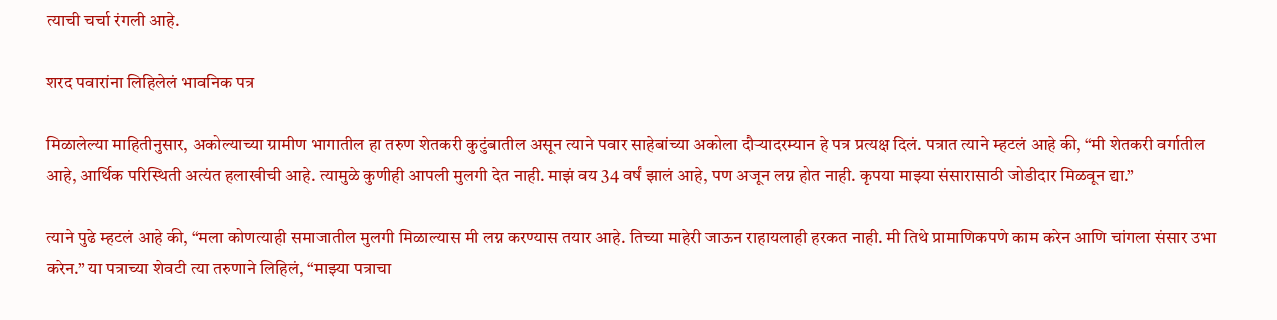त्याची चर्चा रंगली आहे.

शरद पवारांना लिहिलेलं भावनिक पत्र

मिळालेल्या माहितीनुसार, अकोल्याच्या ग्रामीण भागातील हा तरुण शेतकरी कुटुंबातील असून त्याने पवार साहेबांच्या अकोला दौऱ्यादरम्यान हे पत्र प्रत्यक्ष दिलं. पत्रात त्याने म्हटलं आहे की, “मी शेतकरी वर्गातील आहे, आर्थिक परिस्थिती अत्यंत हलाखीची आहे. त्यामुळे कुणीही आपली मुलगी देत नाही. माझं वय 34 वर्षं झालं आहे, पण अजून लग्न होत नाही. कृपया माझ्या संसारासाठी जोडीदार मिळवून द्या.”

त्याने पुढे म्हटलं आहे की, “मला कोणत्याही समाजातील मुलगी मिळाल्यास मी लग्न करण्यास तयार आहे. तिच्या माहेरी जाऊन राहायलाही हरकत नाही. मी तिथे प्रामाणिकपणे काम करेन आणि चांगला संसार उभा करेन.” या पत्राच्या शेवटी त्या तरुणाने लिहिलं, “माझ्या पत्राचा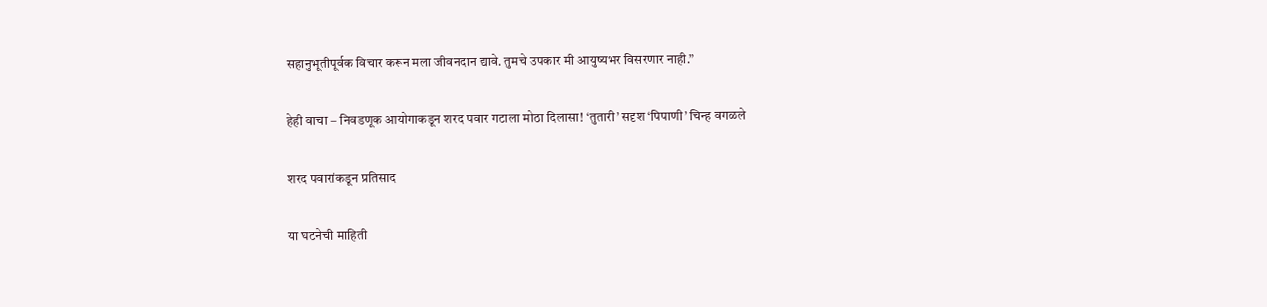सहानुभूतीपूर्वक विचार करून मला जीवनदान द्यावे. तुमचे उपकार मी आयुष्यभर विसरणार नाही.”

हेही वाचा – निवडणूक आयोगाकडून शरद पवार गटाला मोठा दिलासा! ‘तुतारी’ सदृश ‘पिपाणी’ चिन्ह वगळले

शरद पवारांकडून प्रतिसाद

या घटनेची माहिती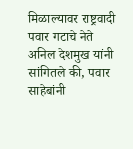मिळाल्यावर राष्ट्रवादी पवार गटाचे नेते अनिल देशमुख यांनी सांगितले की, पवार साहेबांनी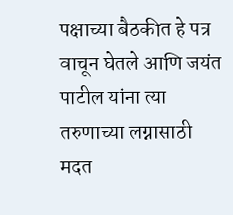पक्षाच्या बैठकीत हे पत्र वाचून घेतले आणि जयंत पाटील यांना त्या तरुणाच्या लग्नासाठी मदत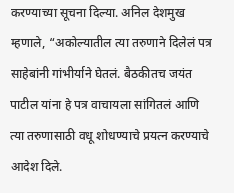करण्याच्या सूचना दिल्या. अनिल देशमुख म्हणाले, “अकोल्यातील त्या तरुणाने दिलेलं पत्र साहेबांनी गांभीर्याने घेतलं. बैठकीतच जयंत पाटील यांना हे पत्र वाचायला सांगितलं आणि त्या तरुणासाठी वधू शोधण्याचे प्रयत्न करण्याचे आदेश दिले.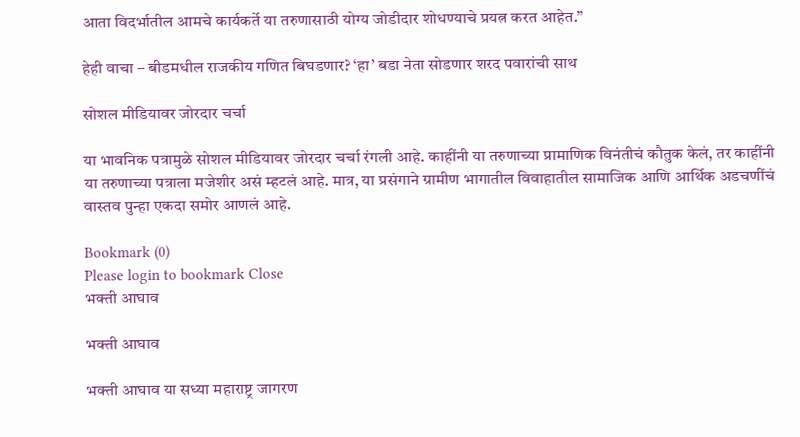आता विदर्भातील आमचे कार्यकर्ते या तरुणासाठी योग्य जोडीदार शोधण्याचे प्रयत्न करत आहेत.”

हेही वाचा – बीडमधील राजकीय गणित बिघडणार? ‘हा’ बडा नेता सोडणार शरद पवारांची साथ

सोशल मीडियावर जोरदार चर्चा

या भावनिक पत्रामुळे सोशल मीडियावर जोरदार चर्चा रंगली आहे. काहींनी या तरुणाच्या प्रामाणिक विनंतीचं कौतुक केलं, तर काहींनी या तरुणाच्या पत्राला मजेशीर असं म्हटलं आहे. मात्र, या प्रसंगाने ग्रामीण भागातील विवाहातील सामाजिक आणि आर्थिक अडचणींचं वास्तव पुन्हा एकदा समोर आणलं आहे.

Bookmark (0)
Please login to bookmark Close
भक्ती आघाव

भक्ती आघाव

भक्ती आघाव या सध्या महाराष्ट्र जागरण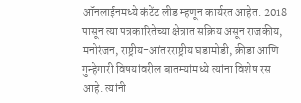ऑनलाईनमध्ये कंटेंट लीड म्हणून कार्यरत आहेत. 2018 पासून त्या पत्रकारितेच्या क्षेत्रात सक्रिय असून राजकीय, मनोरंजन, राष्ट्रीय-आंतरराष्ट्रीय घडामोडी, क्रीडा आणि गुन्हेगारी विषयांवरील बातम्यांमध्ये त्यांना विशेष रस आहे. त्यांनी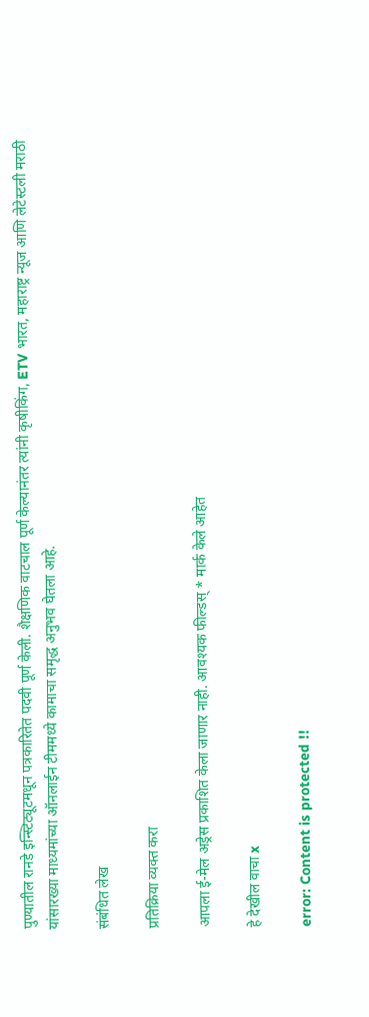पुण्यातील रानडे इन्स्टिट्यूटमधून पत्रकारितेत पदवी पूर्ण केली. शैक्षणिक वाटचाल पूर्ण केल्यानंतर त्यांनी कृषीकिंग, ETV भारत, महाराष्ट्र न्यूज आणि लेटेस्टली मराठी यांसारख्या माध्यमांच्या ऑनलाईन टीममध्ये कामाचा समृद्ध अनुभव घेतला आहे.

संबंधित लेख

प्रतिक्रिया व्यक्त करा

आपला ई-मेल अड्रेस प्रकाशित केला जाणार नाही. आवश्यक फील्डस् * मार्क केले आहेत

हे देखील वाचा x

error: Content is protected !!